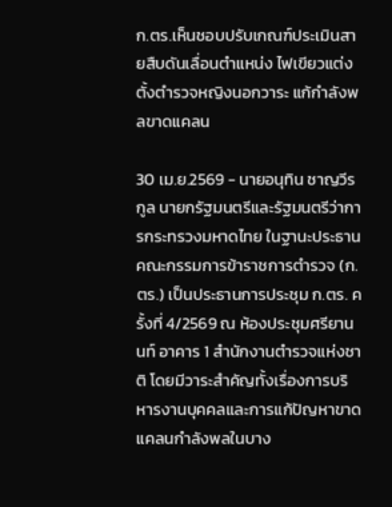ก.ตร.เห็นชอบปรับเกณฑ์ประเมินสายสืบดันเลื่อนตําแหน่ง ไฟเขียวแต่งตั้งตํารวจหญิงนอกวาระ แก้กําลังพลขาดแคลน

30 เม.ย.2569 - นายอนุทิน ชาญวีรกูล นายกรัฐมนตรีและรัฐมนตรีว่าการกระทรวงมหาดไทย ในฐานะประธานคณะกรรมการข้าราชการตํารวจ (ก.ตร.) เป็นประธานการประชุม ก.ตร. ครั้งที่ 4/2569 ณ ห้องประชุมศรียานนท์ อาคาร 1 สํานักงานตํารวจแห่งชาติ โดยมีวาระสําคัญทั้งเรื่องการบริหารงานบุคคลและการแก้ปัญหาขาดแคลนกําลังพลในบาง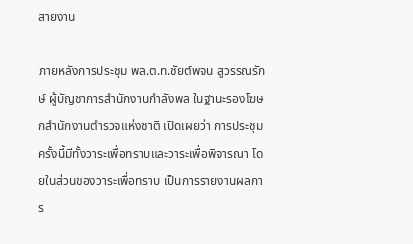สายงาน

ภายหลังการประชุม พล.ต.ท.ชัยต์พจน สูวรรณรักษ์ ผู้บัญชาการสํานักงานกําลังพล ในฐานะรองโฆษกสํานักงานตํารวจแห่งชาติ เปิดเผยว่า การประชุมครั้งนี้มีทั้งวาระเพื่อทราบและวาระเพื่อพิจารณา โดยในส่วนของวาระเพื่อทราบ เป็นการรายงานผลการ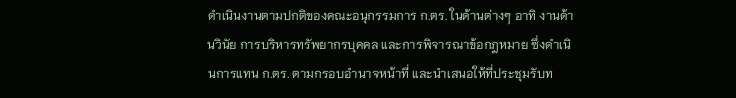ดําเนินงานตามปกติของคณะอนุกรรมการ ก.ตร. ในด้านต่างๆ อาทิ งานด้านวินัย การบริหารทรัพยากรบุคคล และการพิจารณาข้อกฎหมาย ซึ่งดําเนินการแทน ก.ตร. ตามกรอบอํานาจหน้าที่ และนําเสนอให้ที่ประชุมรับท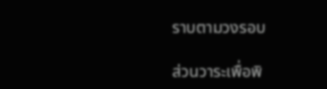ราบตามวงรอบ

ส่วนวาระเพื่อพิ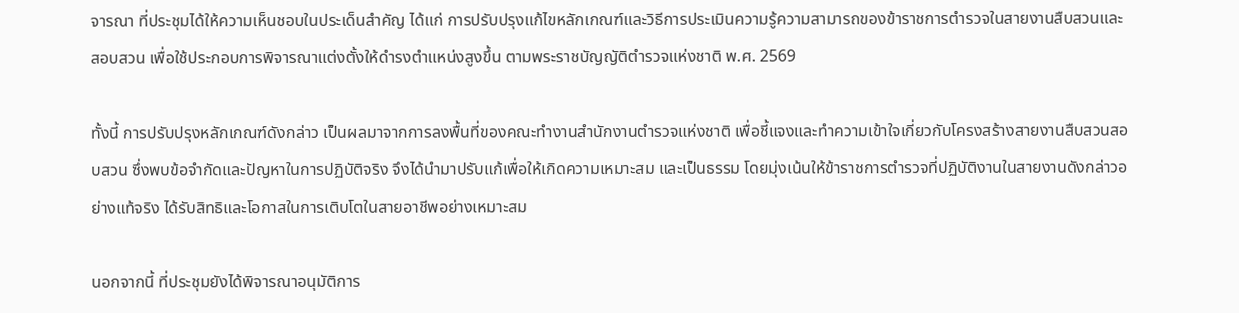จารณา ที่ประชุมได้ให้ความเห็นชอบในประเด็นสําคัญ ได้แก่ การปรับปรุงแก้ไขหลักเกณฑ์และวิธีการประเมินความรู้ความสามารถของข้าราชการตํารวจในสายงานสืบสวนและสอบสวน เพื่อใช้ประกอบการพิจารณาแต่งตั้งให้ดํารงตําแหน่งสูงขึ้น ตามพระราชบัญญัติตํารวจแห่งชาติ พ.ศ. 2569

ทั้งนี้ การปรับปรุงหลักเกณฑ์ดังกล่าว เป็นผลมาจากการลงพื้นที่ของคณะทํางานสํานักงานตํารวจแห่งชาติ เพื่อชี้แจงและทําความเข้าใจเกี่ยวกับโครงสร้างสายงานสืบสวนสอบสวน ซึ่งพบข้อจํากัดและปัญหาในการปฏิบัติจริง จึงได้นํามาปรับแก้เพื่อให้เกิดความเหมาะสม และเป็นธรรม โดยมุ่งเน้นให้ข้าราชการตํารวจที่ปฏิบัติงานในสายงานดังกล่าวอย่างแท้จริง ได้รับสิทธิและโอกาสในการเติบโตในสายอาชีพอย่างเหมาะสม

นอกจากนี้ ที่ประชุมยังได้พิจารณาอนุมัติการ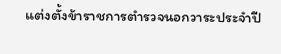แต่งตั้งข้าราชการตํารวจนอกวาระประจําปี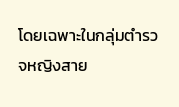โดยเฉพาะในกลุ่มตํารวจหญิงสาย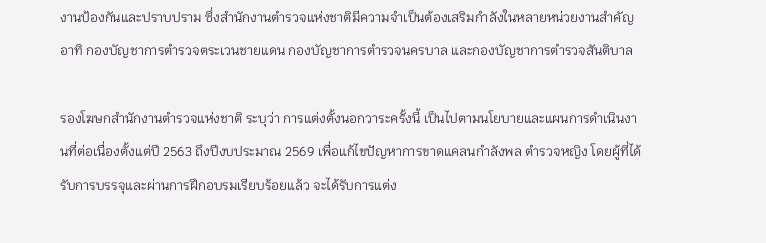งานป้องกันและปราบปราม ซึ่งสํานักงานตํารวจแห่งชาติมีความจําเป็นต้องเสริมกําลังในหลายหน่วยงานสําคัญ อาทิ กองบัญชาการตํารวจตระเวนชายแดน กองบัญชาการตํารวจนครบาล และกองบัญชาการตํารวจสันติบาล

รองโฆษกสํานักงานตํารวจแห่งชาติ ระบุว่า การแต่งตั้งนอกวาระครั้งนี้ เป็นไปตามนโยบายและแผนการดําเนินงานที่ต่อเนื่องตั้งแต่ปี 2563 ถึงปีงบประมาณ 2569 เพื่อแก้ไขปัญหาการขาดแคลนกําลังพล ตํารวจหญิง โดยผู้ที่ได้รับการบรรจุและผ่านการฝึกอบรมเรียบร้อยแล้ว จะได้รับการแต่ง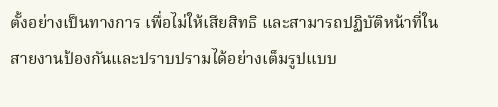ตั้งอย่างเป็นทางการ เพื่อไม่ให้เสียสิทธิ และสามารถปฏิบัติหน้าที่ในสายงานป้องกันและปราบปรามได้อย่างเต็มรูปแบบ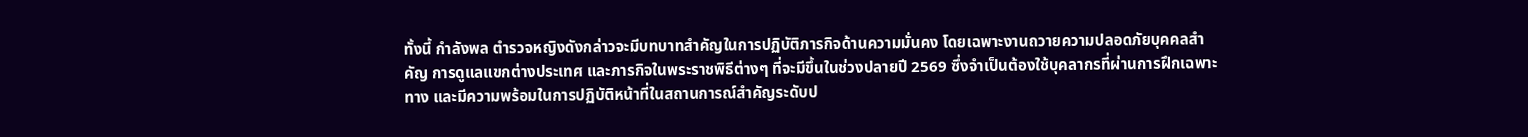ทั้งนี้ กําลังพล ตํารวจหญิงดังกล่าวจะมีบทบาทสําคัญในการปฏิบัติภารกิจด้านความมั่นคง โดยเฉพาะงานถวายความปลอดภัยบุคคลสําคัญ การดูแลแขกต่างประเทศ และภารกิจในพระราชพิธีต่างๆ ที่จะมีขึ้นในช่วงปลายปี 2569 ซึ่งจําเป็นต้องใช้บุคลากรที่ผ่านการฝึกเฉพาะทาง และมีความพร้อมในการปฏิบัติหน้าที่ในสถานการณ์สําคัญระดับป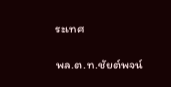ระเทศ

พล.ต.ท.ชัยต์พจน์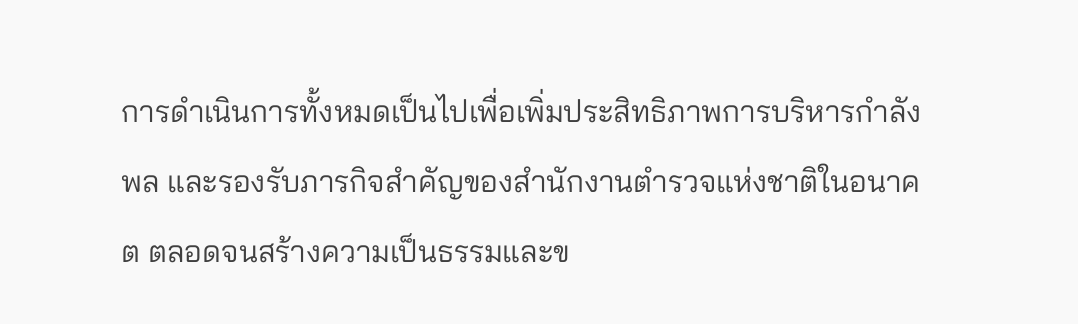การดําเนินการทั้งหมดเป็นไปเพื่อเพิ่มประสิทธิภาพการบริหารกําลังพล และรองรับภารกิจสําคัญของสํานักงานตํารวจแห่งชาติในอนาคต ตลอดจนสร้างความเป็นธรรมและข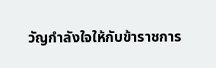วัญกําลังใจให้กับข้าราชการ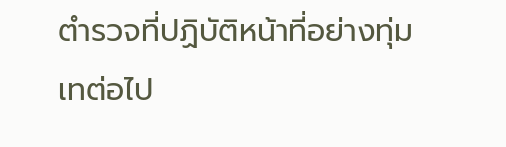ตํารวจที่ปฏิบัติหน้าที่อย่างทุ่มเทต่อไป